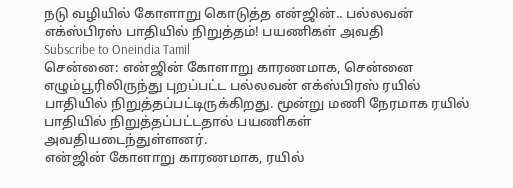நடு வழியில் கோளாறு கொடுத்த என்ஜின்.. பல்லவன் எக்ஸ்பிரஸ் பாதியில் நிறுத்தம்! பயணிகள் அவதி
Subscribe to Oneindia Tamil
சென்னை: என்ஜின் கோளாறு காரணமாக, சென்னை எழும்பூரிலிருந்து புறப்பட்ட பல்லவன் எக்ஸ்பிரஸ் ரயில் பாதியில் நிறுத்தப்பட்டிருக்கிறது. மூன்று மணி நேரமாக ரயில் பாதியில் நிறுத்தப்பட்டதால் பயணிகள் அவதியடைந்துள்ளனர்.
என்ஜின் கோளாறு காரணமாக, ரயில்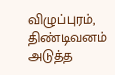விழுப்புரம், திண்டிவனம் அடுத்த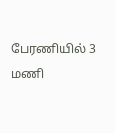பேரணியில் 3 மணி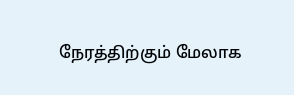நேரத்திற்கும் மேலாக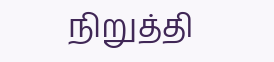நிறுத்தி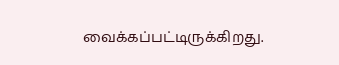வைக்கப்பட்டிருக்கிறது.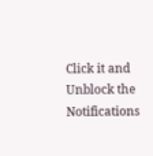Click it and Unblock the Notifications